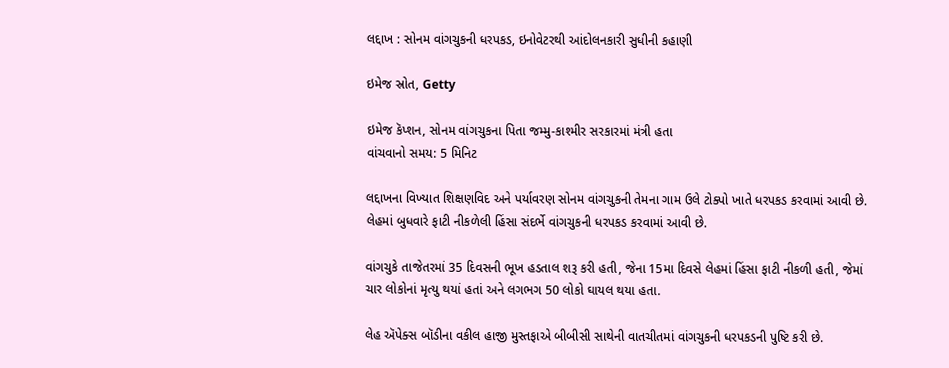લદ્દાખ : સોનમ વાંગચુકની ધરપકડ, ઇનોવેટરથી આંદોલનકારી સુધીની કહાણી

ઇમેજ સ્રોત, Getty

ઇમેજ કૅપ્શન, સોનમ વાંગચુકના પિતા જમ્મુ-કાશ્મીર સરકારમાં મંત્રી હતા
વાંચવાનો સમય: 5 મિનિટ

લદ્દાખના વિખ્યાત શિક્ષણવિદ અને પર્યાવરણ સોનમ વાંગચુકની તેમના ગામ ઉલે ટોક્પો ખાતે ધરપકડ કરવામાં આવી છે. લેહમાં બુધવારે ફાટી નીકળેલી હિંસા સંદર્ભે વાંગચુકની ધરપકડ કરવામાં આવી છે.

વાંગચુકે તાજેતરમાં 35 દિવસની ભૂખ હડતાલ શરૂ કરી હતી, જેના 15મા દિવસે લેહમાં હિંસા ફાટી નીકળી હતી, જેમાં ચાર લોકોનાં મૃત્યુ થયાં હતાં અને લગભગ 50 લોકો ઘાયલ થયા હતા.

લેહ ઍપેક્સ બૉડીના વકીલ હાજી મુસ્તફાએ બીબીસી સાથેની વાતચીતમાં વાંગચુકની ધરપકડની પુષ્ટિ કરી છે.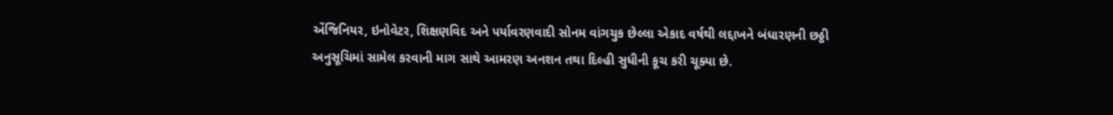એંજિનિયર, ઇનોવેટર, શિક્ષણવિદ અને પર્યાવરણવાદી સોનમ વાંગચુક છેલ્લા એકાદ વર્ષથી લદ્દાખને બંધારણની છઠ્ઠી અનુસૂચિમાં સામેલ કરવાની માગ સાથે આમરણ અનશન તથા દિલ્હી સુધીની કૂચ કરી ચૂક્યા છે.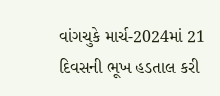વાંગચુકે માર્ચ-2024માં 21 દિવસની ભૂખ હડતાલ કરી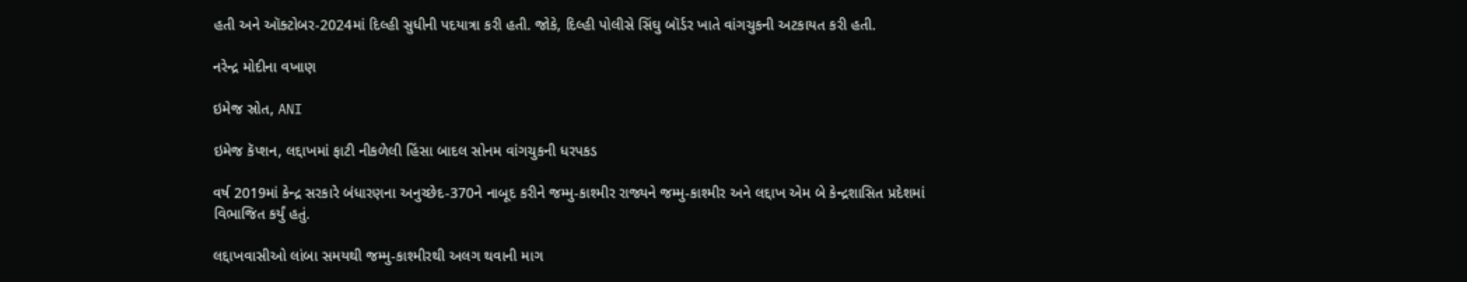હતી અને ઑક્ટોબર-2024માં દિલ્હી સુધીની પદયાત્રા કરી હતી. જોકે, દિલ્હી પોલીસે સિંઘુ બૉર્ડર ખાતે વાંગચુકની અટકાયત કરી હતી.

નરેન્દ્ર મોદીના વખાણ

ઇમેજ સ્રોત, ANI

ઇમેજ કૅપ્શન, લદ્દાખમાં ફાટી નીકળેલી હિંસા બાદલ સોનમ વાંગચુકની ધરપકડ

વર્ષ 2019માં કેન્દ્ર સરકારે બંધારણના અનુચ્છેદ-370ને નાબૂદ કરીને જમ્મુ-કાશ્મીર રાજ્યને જમ્મુ-કાશ્મીર અને લદ્દાખ એમ બે કેન્દ્રશાસિત પ્રદેશમાં વિભાજિત કર્યું હતું.

લદ્દાખવાસીઓ લાંબા સમયથી જમ્મુ-કાશ્મીરથી અલગ થવાની માગ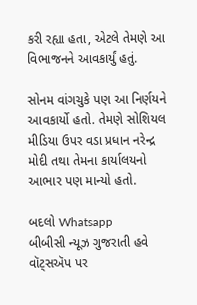કરી રહ્યા હતા, એટલે તેમણે આ વિભાજનને આવકાર્યું હતું.

સોનમ વાંગચુકે પણ આ નિર્ણયને આવકાર્યો હતો. તેમણે સોશિયલ મીડિયા ઉપર વડા પ્રધાન નરેન્દ્ર મોદી તથા તેમના કાર્યાલયનો આભાર પણ માન્યો હતો.

બદલો Whatsapp
બીબીસી ન્યૂઝ ગુજરાતી હવે વૉટ્સઍપ પર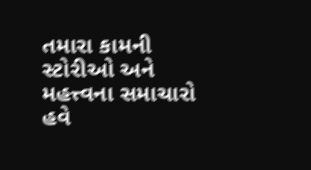તમારા કામની સ્ટોરીઓ અને મહત્ત્વના સમાચારો હવે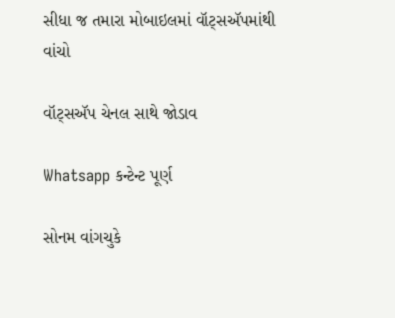સીધા જ તમારા મોબાઇલમાં વૉટ્સઍપમાંથી વાંચો

વૉટ્સઍપ ચેનલ સાથે જોડાવ

Whatsapp કન્ટેન્ટ પૂર્ણ

સોનમ વાંગચુકે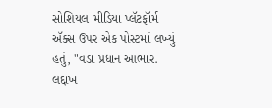સોશિયલ મીડિયા પ્લૅટફૉર્મ ઍક્સ ઉપર એક પોસ્ટમાં લખ્યું હતું, "વડા પ્રધાન આભાર. લદ્દાખ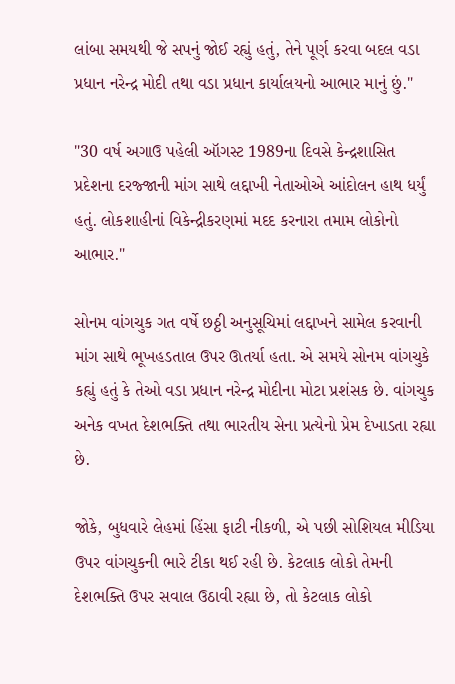લાંબા સમયથી જે સપનું જોઈ રહ્યું હતું, તેને પૂર્ણ કરવા બદલ વડા પ્રધાન નરેન્દ્ર મોદી તથા વડા પ્રધાન કાર્યાલયનો આભાર માનું છું."

"30 વર્ષ અગાઉ પહેલી ઑગસ્ટ 1989ના દિવસે કેન્દ્રશાસિત પ્રદેશના દરજ્જાની માંગ સાથે લદ્દાખી નેતાઓએ આંદોલન હાથ ધર્યું હતું. લોકશાહીનાં વિકેન્દ્રીકરણમાં મદદ કરનારા તમામ લોકોનો આભાર."

સોનમ વાંગચુક ગત વર્ષે છઠ્ઠી અનુસૂચિમાં લદ્દાખને સામેલ કરવાની માંગ સાથે ભૂખહડતાલ ઉપર ઊતર્યા હતા. એ સમયે સોનમ વાંગચુકે કહ્યું હતું કે તેઓ વડા પ્રધાન નરેન્દ્ર મોદીના મોટા પ્રશંસક છે. વાંગચુક અનેક વખત દેશભક્તિ તથા ભારતીય સેના પ્રત્યેનો પ્રેમ દેખાડતા રહ્યા છે.

જોકે, બુધવારે લેહમાં હિંસા ફાટી નીકળી, એ પછી સોશિયલ મીડિયા ઉપર વાંગચુકની ભારે ટીકા થઈ રહી છે. કેટલાક લોકો તેમની દેશભક્તિ ઉપર સવાલ ઉઠાવી રહ્યા છે, તો કેટલાક લોકો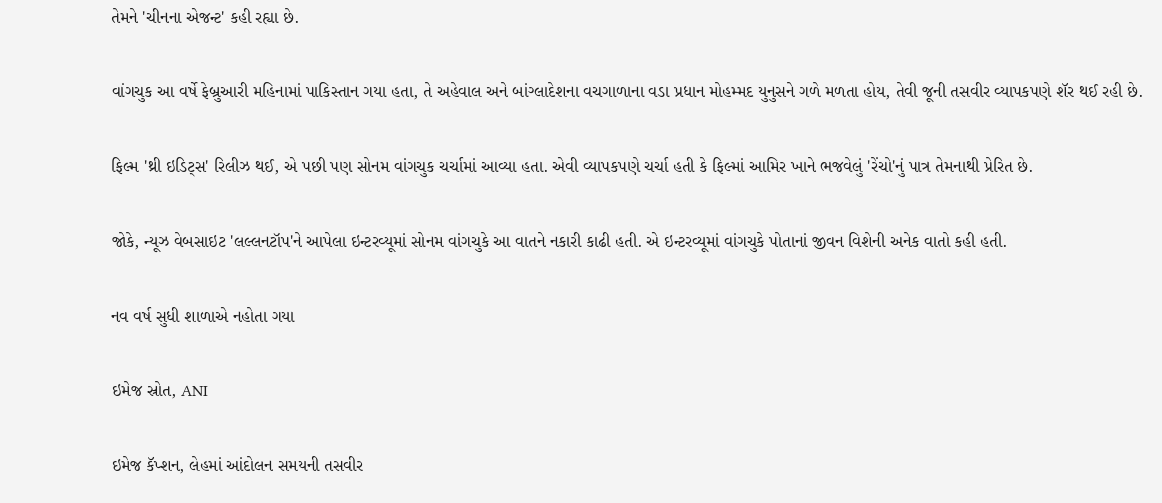તેમને 'ચીનના એજન્ટ' કહી રહ્યા છે.

વાંગચુક આ વર્ષે ફેબ્રુઆરી મહિનામાં પાકિસ્તાન ગયા હતા, તે અહેવાલ અને બાંગ્લાદેશના વચગાળાના વડા પ્રધાન મોહમ્મદ યુનુસને ગળે મળતા હોય, તેવી જૂની તસવીર વ્યાપકપણે શૅર થઈ રહી છે.

ફિલ્મ 'થ્રી ઇડિટ્સ' રિલીઝ થઈ, એ પછી પણ સોનમ વાંગચુક ચર્ચામાં આવ્યા હતા. એવી વ્યાપકપણે ચર્ચા હતી કે ફિલ્માં આમિર ખાને ભજવેલું 'રેંચો'નું પાત્ર તેમનાથી પ્રેરિત છે.

જોકે, ન્યૂઝ વેબસાઇટ 'લલ્લનટૉપ'ને આપેલા ઇન્ટરવ્યૂમાં સોનમ વાંગચુકે આ વાતને નકારી કાઢી હતી. એ ઇન્ટરવ્યૂમાં વાંગચુકે પોતાનાં જીવન વિશેની અનેક વાતો કહી હતી.

નવ વર્ષ સુધી શાળાએ નહોતા ગયા

ઇમેજ સ્રોત, ANI

ઇમેજ કૅપ્શન, લેહમાં આંદોલન સમયની તસવીર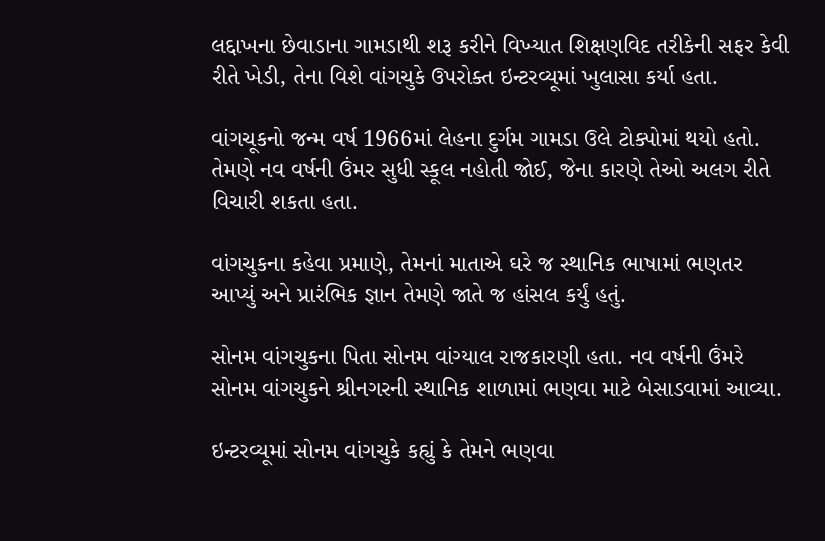લદ્દાખના છેવાડાના ગામડાથી શરૂ કરીને વિખ્યાત શિક્ષણવિદ તરીકેની સફર કેવી રીતે ખેડી, તેના વિશે વાંગચુકે ઉપરોક્ત ઇન્ટરવ્યૂમાં ખુલાસા કર્યા હતા.

વાંગચૂકનો જન્મ વર્ષ 1966માં લેહના દુર્ગમ ગામડા ઉલે ટોક્પોમાં થયો હતો. તેમણે નવ વર્ષની ઉંમર સુધી સ્કૂલ નહોતી જોઈ, જેના કારણે તેઓ અલગ રીતે વિચારી શકતા હતા.

વાંગચુકના કહેવા પ્રમાણે, તેમનાં માતાએ ઘરે જ સ્થાનિક ભાષામાં ભણતર આપ્યું અને પ્રારંભિક જ્ઞાન તેમણે જાતે જ હાંસલ કર્યું હતું.

સોનમ વાંગચુકના પિતા સોનમ વાંગ્યાલ રાજકારણી હતા. નવ વર્ષની ઉંમરે સોનમ વાંગચુકને શ્રીનગરની સ્થાનિક શાળામાં ભણવા માટે બેસાડવામાં આવ્યા.

ઇન્ટરવ્યૂમાં સોનમ વાંગચુકે કહ્યું કે તેમને ભણવા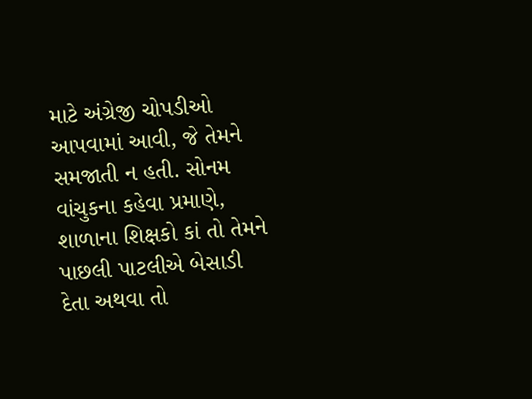માટે અંગ્રેજી ચોપડીઓ આપવામાં આવી, જે તેમને સમજાતી ન હતી. સોનમ વાંચુકના કહેવા પ્રમાણે, શાળાના શિક્ષકો કાં તો તેમને પાછલી પાટલીએ બેસાડી દેતા અથવા તો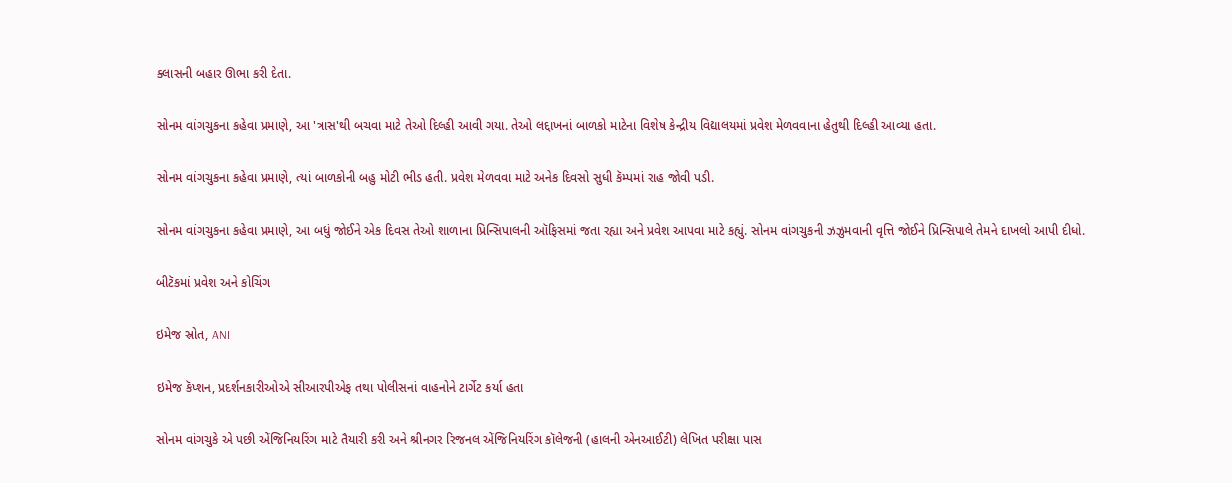ક્લાસની બહાર ઊભા કરી દેતા.

સોનમ વાંગચુકના કહેવા પ્રમાણે, આ 'ત્રાસ'થી બચવા માટે તેઓ દિલ્હી આવી ગયા. તેઓ લદ્દાખનાં બાળકો માટેના વિશેષ કેન્દ્રીય વિદ્યાલયમાં પ્રવેશ મેળવવાના હેતુથી દિલ્હી આવ્યા હતા.

સોનમ વાંગચુકના કહેવા પ્રમાણે, ત્યાં બાળકોની બહુ મોટી ભીડ હતી. પ્રવેશ મેળવવા માટે અનેક દિવસો સુધી કૅમ્પમાં રાહ જોવી પડી.

સોનમ વાંગચુકના કહેવા પ્રમાણે, આ બધું જોઈને એક દિવસ તેઓ શાળાના પ્રિન્સિપાલની ઑફિસમાં જતા રહ્યા અને પ્રવેશ આપવા માટે કહ્યું. સોનમ વાંગચુકની ઝઝુમવાની વૃત્તિ જોઈને પ્રિન્સિપાલે તેમને દાખલો આપી દીધો.

બીટૅકમાં પ્રવેશ અને કોચિંગ

ઇમેજ સ્રોત, ANI

ઇમેજ કૅપ્શન, પ્રદર્શનકારીઓએ સીઆરપીએફ તથા પોલીસનાં વાહનોને ટાર્ગેટ કર્યા હતા

સોનમ વાંગચુકે એ પછી એંજિનિયરિંગ માટે તૈયારી કરી અને શ્રીનગર રિજનલ એંજિનિયરિંગ કૉલેજની (હાલની એનઆઈટી) લેખિત પરીક્ષા પાસ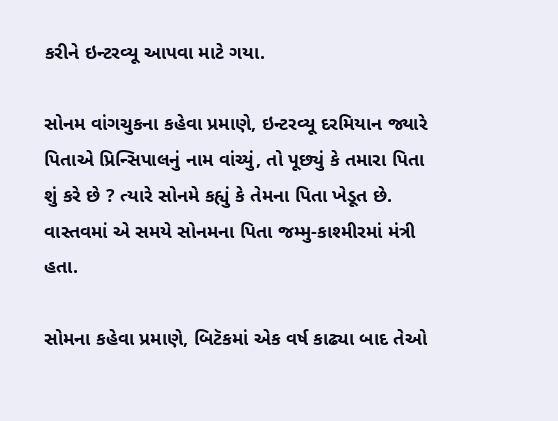કરીને ઇન્ટરવ્યૂ આપવા માટે ગયા.

સોનમ વાંગચુકના કહેવા પ્રમાણે, ઇન્ટરવ્યૂ દરમિયાન જ્યારે પિતાએ પ્રિન્સિપાલનું નામ વાંચ્યું, તો પૂછ્યું કે તમારા પિતા શું કરે છે ? ત્યારે સોનમે કહ્યું કે તેમના પિતા ખેડૂત છે. વાસ્તવમાં એ સમયે સોનમના પિતા જમ્મુ-કાશ્મીરમાં મંત્રી હતા.

સોમના કહેવા પ્રમાણે, બિટૅકમાં એક વર્ષ કાઢ્યા બાદ તેઓ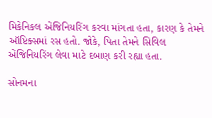મિકેનિકલ એંજિનિયરિંગ કરવા માંગતા હતા, કારણ કે તેમને ઑપ્ટિક્સમાં રસ હતો. જોકે, પિતા તેમને સિવિલ એંજિનિયરિંગ લેવા માટે દબાણ કરી રહ્યા હતા.

સોનમના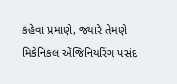કહેવા પ્રમાણે, જ્યારે તેમણે મિકેનિકલ એંજિનિયરિંગ પસંદ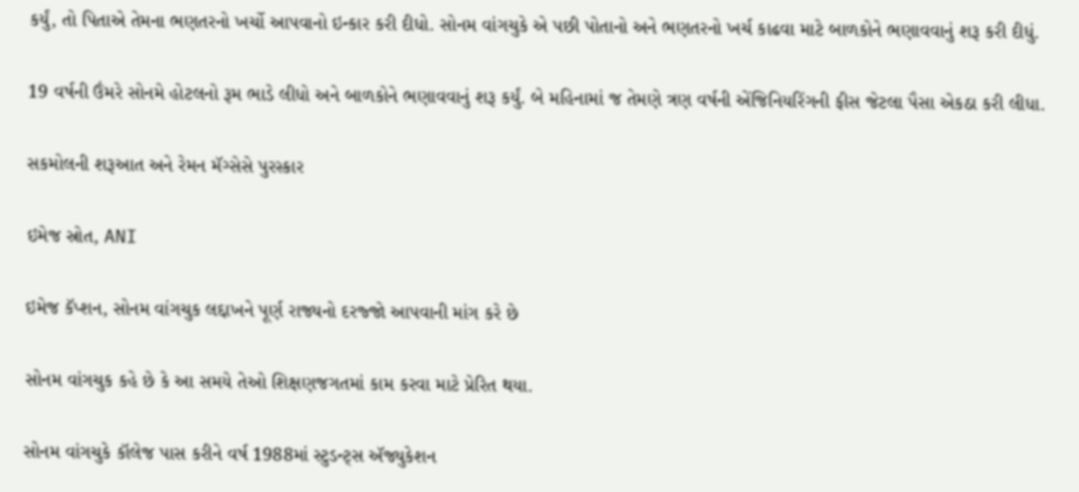કર્યું, તો પિતાએ તેમના ભણતરનો ખર્ચો આપવાનો ઇન્કાર કરી દીધો. સોનમ વાંગચુકે એ પછી પોતાનો અને ભણતરનો ખર્ચ કાઢવા માટે બાળકોને ભણાવવાનું શરૂ કરી દીધું.

19 વર્ષની ઉંમરે સોનમે હોટલનો રૂમ ભાડે લીધો અને બાળકોને ભણાવવાનું શરૂ કર્યું. બે મહિનામાં જ તેમણે ત્રણ વર્ષની એંજિનિયરિંગની ફીસ જેટલા પૈસા એકઠા કરી લીધા.

સકમોલની શરૂઆત અને રેમન મૅગ્સેસે પુરસ્કાર

ઇમેજ સ્રોત, ANI

ઇમેજ કૅપ્શન, સોનમ વાંગચુક લદ્દાખને પૂર્ણ રાજ્યનો દરજ્જો આપવાની માંગ કરે છે

સોનમ વાંગચુક કહે છે કે આ સમયે તેઓ શિક્ષણજગતમાં કામ કરવા માટે પ્રેરિત થયા.

સોનમ વાંગચુકે કૉલેજ પાસ કરીને વર્ષ 1988માં સ્ટુડન્ટ્સ ઍજ્યુકેશન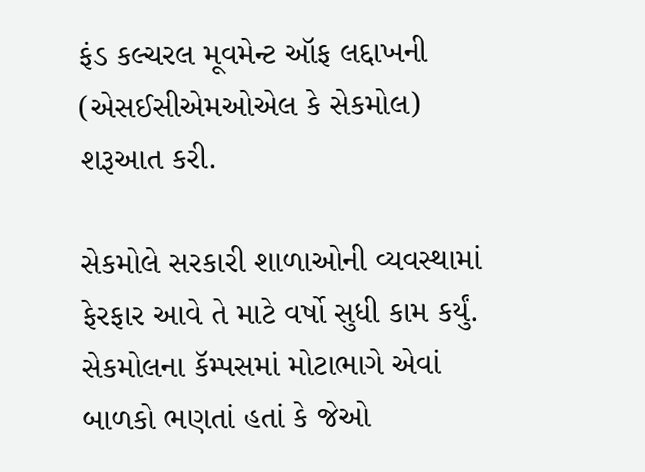ફંડ કલ્ચરલ મૂવમેન્ટ ઑફ લદ્દાખની (એસઈસીએમઓએલ કે સેકમોલ) શરૂઆત કરી.

સેકમોલે સરકારી શાળાઓની વ્યવસ્થામાં ફેરફાર આવે તે માટે વર્ષો સુધી કામ કર્યું. સેકમોલના કૅમ્પસમાં મોટાભાગે એવાં બાળકો ભણતાં હતાં કે જેઓ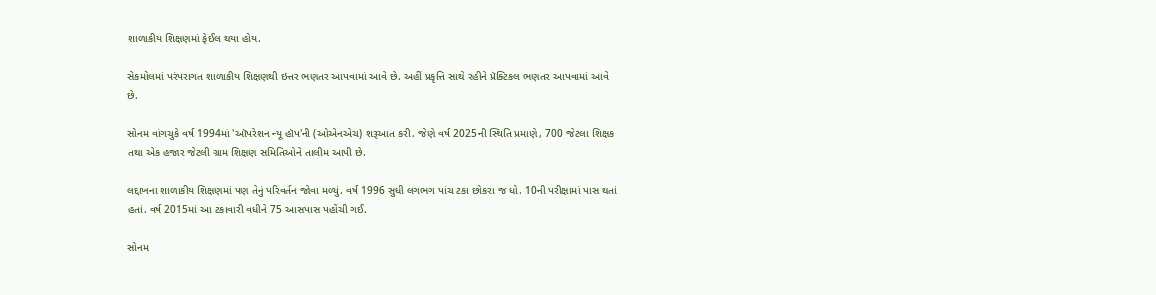શાળાકીય શિક્ષણમાં ફેઈલ થયા હોય.

સેકમોલમાં પરંપરાગત શાળાકીય શિક્ષણથી ઇત્તર ભણતર આપવામાં આવે છે. અહીં પ્રકૃત્તિ સાથે રહીને પ્રૅક્ટિકલ ભણતર આપવામાં આવે છે.

સોનમ વાંગચુકે વર્ષ 1994માં 'ઑપરેશન ન્યૂ હૉપ'ની (ઓએનએચ) શરૂઆત કરી. જેણે વર્ષ 2025ની સ્થિતિ પ્રમાણે, 700 જેટલા શિક્ષક તથા એક હજાર જેટલી ગ્રામ શિક્ષણ સમિતિઓને તાલીમ આપી છે.

લદ્દાખના શાળાકીય શિક્ષણમાં પણ તેનું પરિવર્તન જોવા મળ્યું. વર્ષ 1996 સુધી લગભગ પાંચ ટકા છોકરા જ ધો. 10ની પરીક્ષામાં પાસ થતાં હતાં. વર્ષ 2015માં આ ટકાવારી વધીને 75 આસપાસ પહોંચી ગઈ.

સોનમ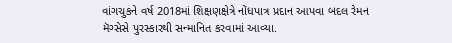વાંગચુકને વર્ષ 2018માં શિક્ષણક્ષેત્રે નોંધપાત્ર પ્રદાન આપવા બદલ રેમન મૅગ્સેસે પુરસ્કારથી સન્માનિત કરવામાં આવ્યા.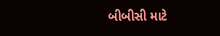બીબીસી માટે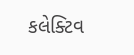કલેક્ટિવ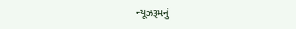ન્યૂઝરૂમનું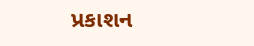પ્રકાશન